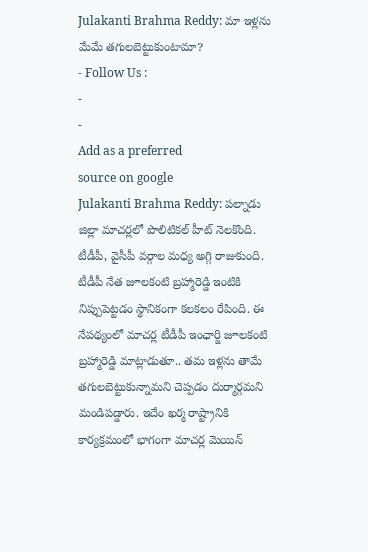Julakanti Brahma Reddy: మా ఇళ్లను మేమే తగులబెట్టుకుంటామా?
- Follow Us :
-
-
Add as a preferred
source on google
Julakanti Brahma Reddy: పల్నాడు జిల్లా మాచర్లలో పొలిటికల్ హీట్ నెలకొంది. టీడీపీ, వైసీపీ వర్గాల మధ్య అగ్గి రాజుకుంది. టీడీపీ నేత జూలకంటి బ్రహ్మారెడ్డి ఇంటికి నిప్పుపెట్టడం స్థానికంగా కలకలం రేపింది. ఈ నేపథ్యంలో మాచర్ల టీడీపీ ఇంఛార్జి జూలకంటి బ్రహ్మారెడ్డి మాట్లాడుతూ.. తమ ఇళ్లను తామే తగులబెట్టుకున్నామని చెప్పడం దుర్మార్గమని మండిపడ్డారు. ఇదేం ఖర్మ రాష్ట్రానికి కార్యక్రమంలో భాగంగా మాచర్ల మెయిన్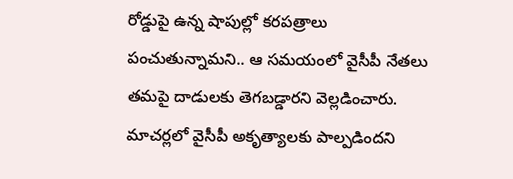రోడ్డుపై ఉన్న షాపుల్లో కరపత్రాలు పంచుతున్నామని.. ఆ సమయంలో వైసీపీ నేతలు తమపై దాడులకు తెగబడ్డారని వెల్లడించారు. మాచర్లలో వైసీపీ అకృత్యాలకు పాల్పడిందని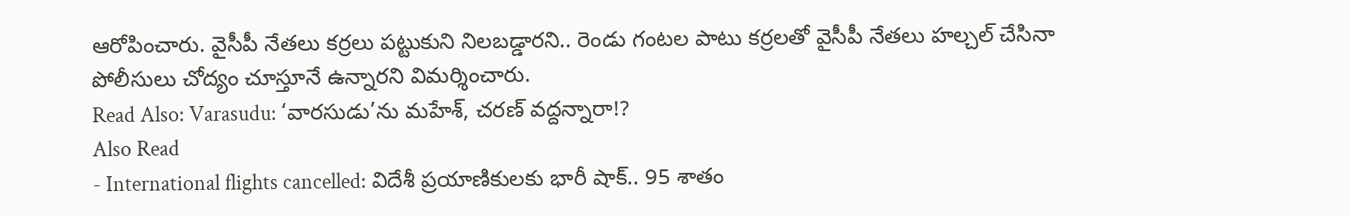ఆరోపించారు. వైసీపీ నేతలు కర్రలు పట్టుకుని నిలబడ్డారని.. రెండు గంటల పాటు కర్రలతో వైసీపీ నేతలు హల్చల్ చేసినా పోలీసులు చోద్యం చూస్తూనే ఉన్నారని విమర్శించారు.
Read Also: Varasudu: ‘వారసుడు’ను మహేశ్, చరణ్ వద్దన్నారా!?
Also Read
- International flights cancelled: విదేశీ ప్రయాణికులకు భారీ షాక్.. 95 శాతం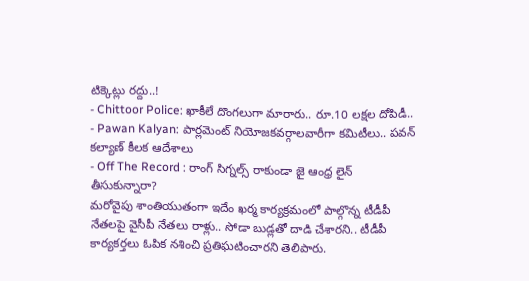టిక్కెట్లు రద్దు..!
- Chittoor Police: ఖాకీలే దొంగలుగా మారారు.. రూ.10 లక్షల దోపిడీ..
- Pawan Kalyan: పార్లమెంట్ నియోజకవర్గాలవారీగా కమిటీలు.. పవన్ కల్యాణ్ కీలక ఆదేశాలు
- Off The Record : రాంగ్ సిగ్నల్స్ రాకుండా జై ఆంధ్ర లైన్ తీసుకున్నారా?
మరోవైపు శాంతియుతంగా ఇదేం ఖర్మ కార్యక్రమంలో పాల్గొన్న టీడీపీ నేతలపై వైసీపీ నేతలు రాళ్లు.. సోడా బుడ్లతో దాడి చేశారని.. టీడీపీ కార్యకర్తలు ఓపిక నశించి ప్రతిఘటించారని తెలిపారు.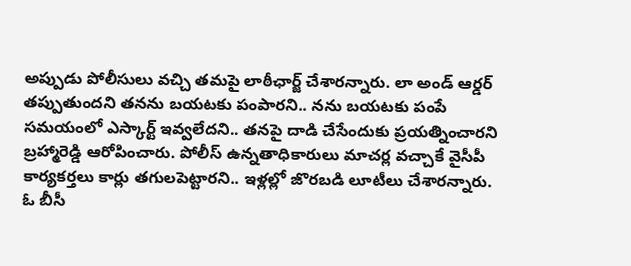అప్పుడు పోలీసులు వచ్చి తమపై లాఠీఛార్జ్ చేశారన్నారు. లా అండ్ ఆర్డర్ తప్పుతుందని తనను బయటకు పంపారని.. నను బయటకు పంపే సమయంలో ఎస్కార్ట్ ఇవ్వలేదని.. తనపై దాడి చేసేందుకు ప్రయత్నించారని బ్రహ్మారెడ్డి ఆరోపించారు. పోలీస్ ఉన్నతాధికారులు మాచర్ల వచ్చాకే వైసీపీ కార్యకర్తలు కార్లు తగులపెట్టారని.. ఇళ్లల్లో జొరబడి లూటీలు చేశారన్నారు. ఓ బీసీ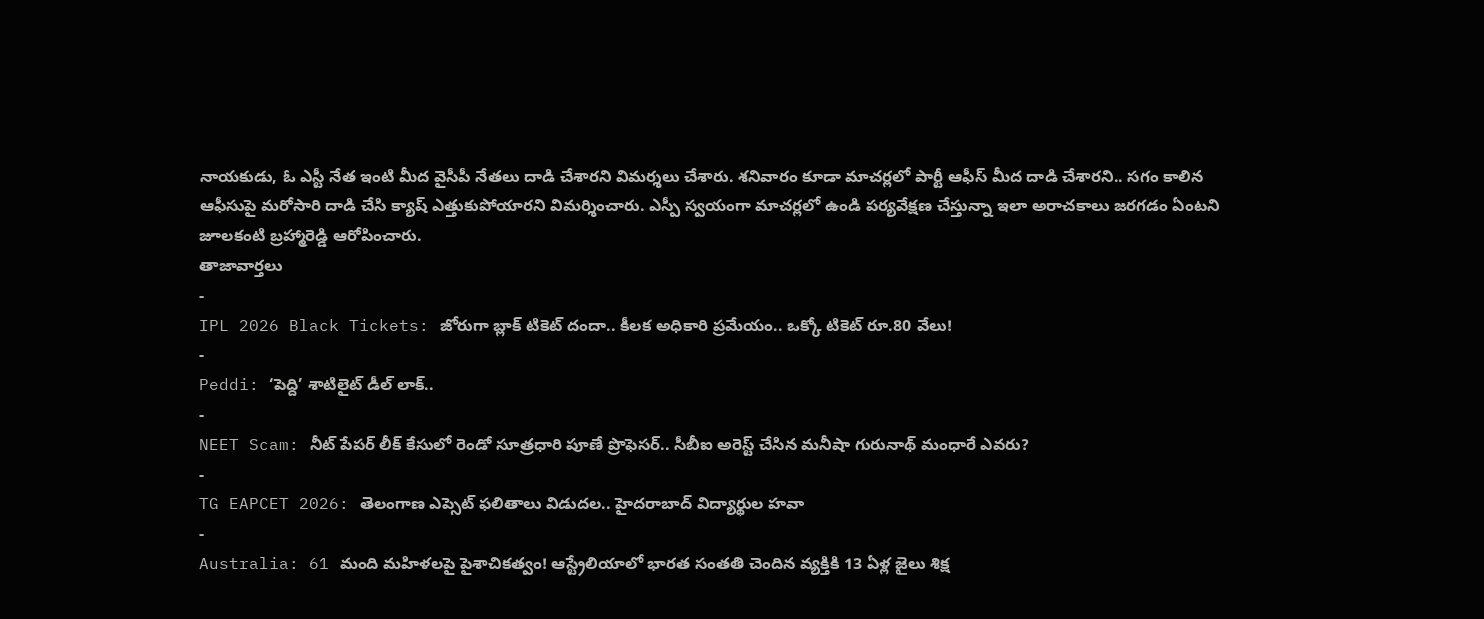నాయకుడు, ఓ ఎస్టీ నేత ఇంటి మీద వైసీపీ నేతలు దాడి చేశారని విమర్శలు చేశారు. శనివారం కూడా మాచర్లలో పార్టీ ఆఫీస్ మీద దాడి చేశారని.. సగం కాలిన ఆఫీసుపై మరోసారి దాడి చేసి క్యాష్ ఎత్తుకుపోయారని విమర్శించారు. ఎస్పీ స్వయంగా మాచర్లలో ఉండి పర్యవేక్షణ చేస్తున్నా ఇలా అరాచకాలు జరగడం ఏంటని జూలకంటి బ్రహ్మారెడ్డి ఆరోపించారు.
తాజావార్తలు
-
IPL 2026 Black Tickets: జోరుగా బ్లాక్ టికెట్ దందా.. కీలక అధికారి ప్రమేయం.. ఒక్కో టికెట్ రూ.80 వేలు!
-
Peddi: ‘పెద్ది’ శాటిలైట్ డీల్ లాక్..
-
NEET Scam: నీట్ పేపర్ లీక్ కేసులో రెండో సూత్రధారి పూణే ప్రొఫెసర్.. సీబీఐ అరెస్ట్ చేసిన మనీషా గురునాథ్ మంధారే ఎవరు?
-
TG EAPCET 2026: తెలంగాణ ఎప్సెట్ ఫలితాలు విడుదల.. హైదరాబాద్ విద్యార్థుల హవా
-
Australia: 61 మంది మహిళలపై పైశాచికత్వం! ఆస్ట్రేలియాలో భారత సంతతి చెందిన వ్యక్తికి 13 ఏళ్ల జైలు శిక్ష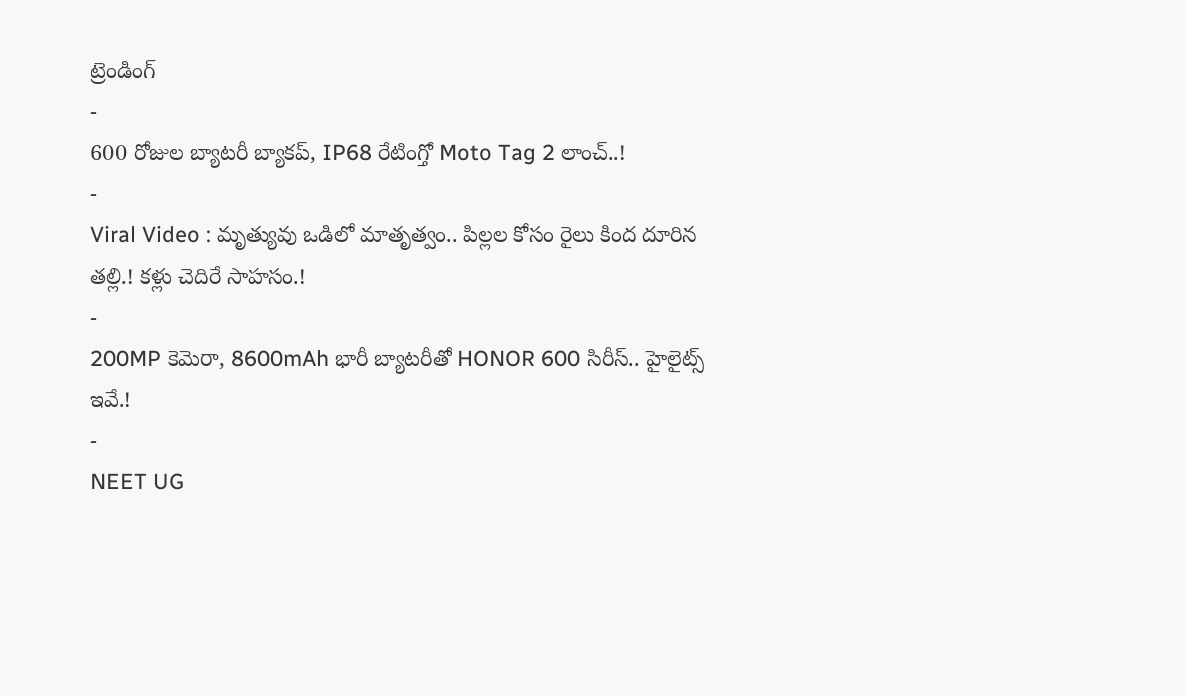ట్రెండింగ్
-
600 రోజుల బ్యాటరీ బ్యాకప్, IP68 రేటింగ్తో Moto Tag 2 లాంచ్..!
-
Viral Video : మృత్యువు ఒడిలో మాతృత్వం.. పిల్లల కోసం రైలు కింద దూరిన తల్లి.! కళ్లు చెదిరే సాహసం.!
-
200MP కెమెరా, 8600mAh భారీ బ్యాటరీతో HONOR 600 సిరీస్.. హైలైట్స్ ఇవే.!
-
NEET UG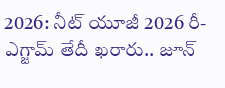2026: నీట్ యూజీ 2026 రీ-ఎగ్జామ్ తేదీ ఖరారు.. జూన్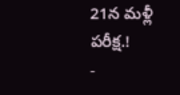21న మళ్లీ పరీక్ష.!
-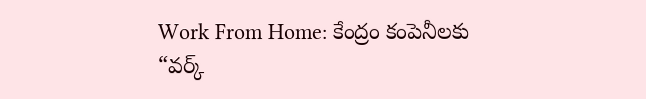Work From Home: కేంద్రం కంపెనీలకు “వర్క్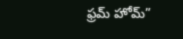ఫ్రమ్ హోమ్”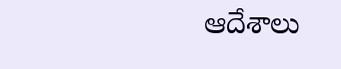ఆదేశాలు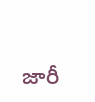జారీ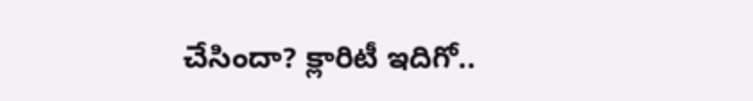చేసిందా? క్లారిటీ ఇదిగో..